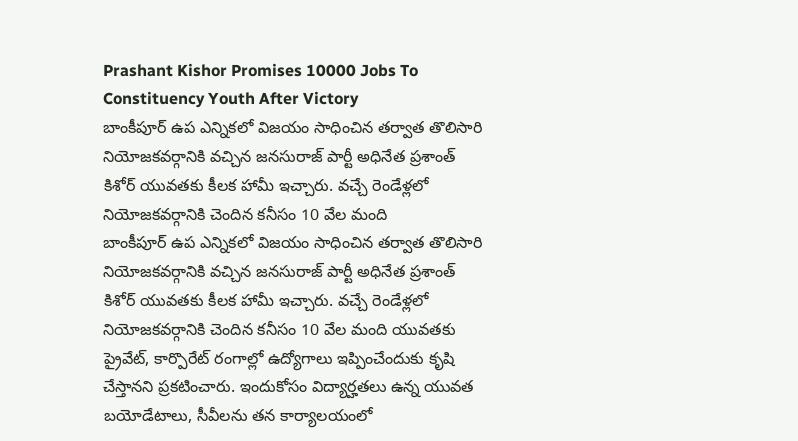Prashant Kishor Promises 10000 Jobs To Constituency Youth After Victory
బాంకీపూర్ ఉప ఎన్నికలో విజయం సాధించిన తర్వాత తొలిసారి నియోజకవర్గానికి వచ్చిన జనసురాజ్ పార్టీ అధినేత ప్రశాంత్ కిశోర్ యువతకు కీలక హామీ ఇచ్చారు. వచ్చే రెండేళ్లలో నియోజకవర్గానికి చెందిన కనీసం 10 వేల మంది
బాంకీపూర్ ఉప ఎన్నికలో విజయం సాధించిన తర్వాత తొలిసారి నియోజకవర్గానికి వచ్చిన జనసురాజ్ పార్టీ అధినేత ప్రశాంత్ కిశోర్ యువతకు కీలక హామీ ఇచ్చారు. వచ్చే రెండేళ్లలో నియోజకవర్గానికి చెందిన కనీసం 10 వేల మంది యువతకు ప్రైవేట్, కార్పొరేట్ రంగాల్లో ఉద్యోగాలు ఇప్పించేందుకు కృషి చేస్తానని ప్రకటించారు. ఇందుకోసం విద్యార్హతలు ఉన్న యువత బయోడేటాలు, సీవీలను తన కార్యాలయంలో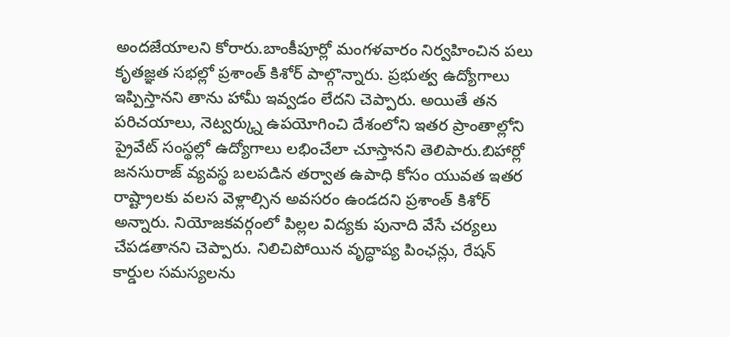అందజేయాలని కోరారు.బాంకీపూర్లో మంగళవారం నిర్వహించిన పలు కృతజ్ఞత సభల్లో ప్రశాంత్ కిశోర్ పాల్గొన్నారు. ప్రభుత్వ ఉద్యోగాలు ఇప్పిస్తానని తాను హామీ ఇవ్వడం లేదని చెప్పారు. అయితే తన పరిచయాలు, నెట్వర్క్ను ఉపయోగించి దేశంలోని ఇతర ప్రాంతాల్లోని ప్రైవేట్ సంస్థల్లో ఉద్యోగాలు లభించేలా చూస్తానని తెలిపారు.బిహార్లో జనసురాజ్ వ్యవస్థ బలపడిన తర్వాత ఉపాధి కోసం యువత ఇతర రాష్ట్రాలకు వలస వెళ్లాల్సిన అవసరం ఉండదని ప్రశాంత్ కిశోర్ అన్నారు. నియోజకవర్గంలో పిల్లల విద్యకు పునాది వేసే చర్యలు చేపడతానని చెప్పారు. నిలిచిపోయిన వృద్ధాప్య పింఛన్లు, రేషన్ కార్డుల సమస్యలను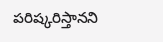పరిష్కరిస్తానని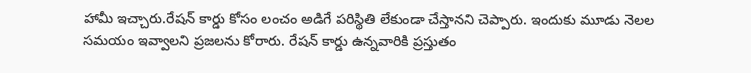హామీ ఇచ్చారు.రేషన్ కార్డు కోసం లంచం అడిగే పరిస్థితి లేకుండా చేస్తానని చెప్పారు. ఇందుకు మూడు నెలల సమయం ఇవ్వాలని ప్రజలను కోరారు. రేషన్ కార్డు ఉన్నవారికి ప్రస్తుతం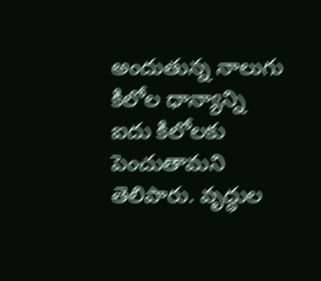అందుతున్న నాలుగు కిలోల ధాన్యాన్ని ఐదు కిలోలకు పెంచుతామని తెలిపారు. వృద్ధుల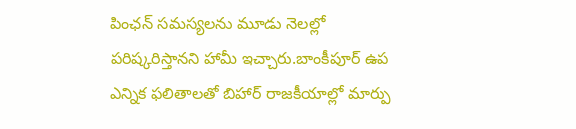పింఛన్ సమస్యలను మూడు నెలల్లో పరిష్కరిస్తానని హామీ ఇచ్చారు.బాంకీపూర్ ఉప ఎన్నిక ఫలితాలతో బిహార్ రాజకీయాల్లో మార్పు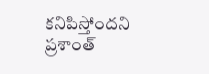కనిపిస్తోందని ప్రశాంత్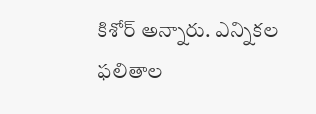కిశోర్ అన్నారు. ఎన్నికల ఫలితాల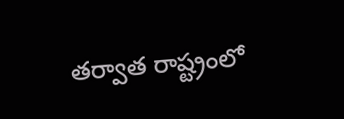తర్వాత రాష్ట్రంలో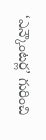‘ఎన్కౌంటర్ల’ గురించి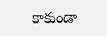కాకుండా